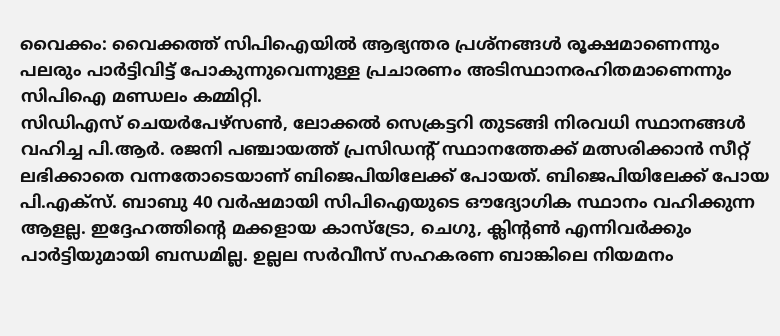വൈക്കം: വൈക്കത്ത് സിപിഐയിൽ ആഭ്യന്തര പ്രശ്നങ്ങൾ രൂക്ഷമാണെന്നും പലരും പാർട്ടിവിട്ട് പോകുന്നുവെന്നുള്ള പ്രചാരണം അടിസ്ഥാനരഹിതമാണെന്നും സിപിഐ മണ്ഡലം കമ്മിറ്റി.
സിഡിഎസ് ചെയർപേഴ്സൺ, ലോക്കൽ സെക്രട്ടറി തുടങ്ങി നിരവധി സ്ഥാനങ്ങൾ വഹിച്ച പി.ആർ. രജനി പഞ്ചായത്ത് പ്രസിഡന്റ് സ്ഥാനത്തേക്ക് മത്സരിക്കാൻ സീറ്റ് ലഭിക്കാതെ വന്നതോടെയാണ് ബിജെപിയിലേക്ക് പോയത്. ബിജെപിയിലേക്ക് പോയ പി.എക്സ്. ബാബു 40 വർഷമായി സിപിഐയുടെ ഔദ്യോഗിക സ്ഥാനം വഹിക്കുന്ന ആളല്ല. ഇദ്ദേഹത്തിന്റെ മക്കളായ കാസ്ട്രോ, ചെഗു, ക്ലിന്റൺ എന്നിവർക്കും പാർട്ടിയുമായി ബന്ധമില്ല. ഉല്ലല സർവീസ് സഹകരണ ബാങ്കിലെ നിയമനം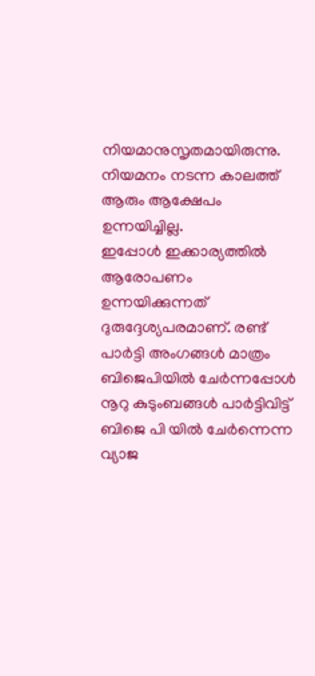നിയമാനുസൃതമായിരുന്നു. നിയമനം നടന്ന കാലത്ത് ആരും ആക്ഷേപം ഉന്നയിച്ചില്ല.
ഇപ്പോൾ ഇക്കാര്യത്തിൽ ആരോപണം ഉന്നയിക്കുന്നത് ദുരുദ്ദേശ്യപരമാണ്. രണ്ട് പാർട്ടി അംഗങ്ങൾ മാത്രം ബിജെപിയിൽ ചേർന്നപ്പോൾ നൂറു കുടുംബങ്ങൾ പാർട്ടിവിട്ട് ബിജെ പി യിൽ ചേർന്നെന്ന വ്യാജ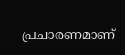പ്രചാരണമാണ്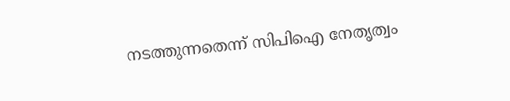നടത്തുന്നതെന്ന് സിപിഐ നേതൃത്വം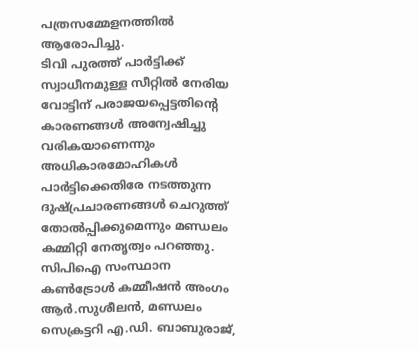പത്രസമ്മേളനത്തിൽ ആരോപിച്ചു.
ടിവി പുരത്ത് പാർട്ടിക്ക് സ്വാധീനമുള്ള സീറ്റിൽ നേരിയ വോട്ടിന് പരാജയപ്പെട്ടതിന്റെ കാരണങ്ങൾ അന്വേഷിച്ചു വരികയാണെന്നും അധികാരമോഹികൾ പാർട്ടിക്കെതിരേ നടത്തുന്ന ദുഷ്പ്രചാരണങ്ങൾ ചെറുത്ത് തോൽപ്പിക്കുമെന്നും മണ്ഡലം കമ്മിറ്റി നേതൃത്വം പറഞ്ഞു. സിപിഐ സംസ്ഥാന കൺട്രോൾ കമ്മീഷൻ അംഗം ആർ.സുശീലൻ, മണ്ഡലം സെക്രട്ടറി എ.ഡി. ബാബുരാജ്,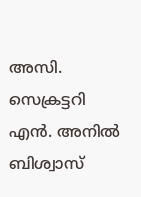അസി. സെക്രട്ടറി എൻ. അനിൽ ബിശ്വാസ്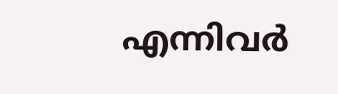എന്നിവർ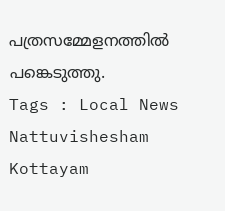പത്രസമ്മേളനത്തിൽ പങ്കെടുത്തു.
Tags : Local News Nattuvishesham Kottayam